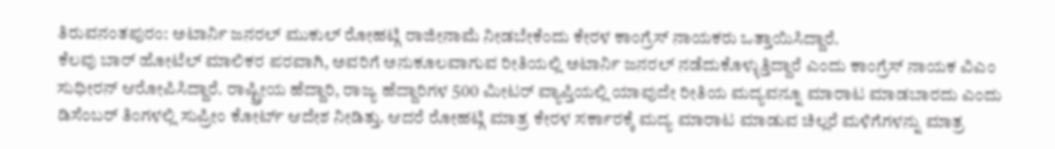ತಿರುವನಂತಪುರಂ: ಅಟಾರ್ನಿ ಜನರಲ್ ಮುಕುಲ್ ರೋಹಟ್ಗಿ ರಾಜೀನಾಮೆ ನೀಡಬೇಕೆಂದು ಕೇರಳ ಕಾಂಗ್ರೆಸ್ ನಾಯಕರು ಒತ್ತಾಯಿಸಿದ್ದಾರೆ.
ಕೆಲವು ಬಾರ್ ಹೋಟೆಲ್ ಮಾಲಿಕರ ಪರವಾಗಿ, ಅವರಿಗೆ ಅನುಕೂಲವಾಗುವ ರೀತಿಯಲ್ಲಿ ಅಟಾರ್ನಿ ಜನರಲ್ ನಡೆದುಕೊಳ್ಳುತ್ತಿದ್ದಾರೆ ಎಂದು ಕಾಂಗ್ರೆಸ್ ನಾಯಕ ವಿಎಂ ಸುಧೀರನ್ ಆರೋಪಿಸಿದ್ದಾರೆ. ರಾಷ್ಟ್ರೀಯ ಹೆದ್ದಾರಿ, ರಾಜ್ಯ ಹೆದ್ದಾರಿಗಳ 500 ಮೀಟರ್ ವ್ಯಾಪ್ತಿಯಲ್ಲಿ ಯಾವುದೇ ರೀತಿಯ ಮದ್ಯವನ್ನೂ ಮಾರಾಟ ಮಾಡಬಾರದು ಎಂದು ಡಿಸೆಂಬರ್ ತಿಂಗಳಲ್ಲಿ ಸುಪ್ರೀಂ ಕೋರ್ಟ್ ಆದೇಶ ನೀಡಿತ್ತು. ಆದರೆ ರೋಹಟ್ಗಿ ಮಾತ್ರ ಕೇರಳ ಸರ್ಕಾರಕ್ಕೆ ಮದ್ಯ ಮಾರಾಟ ಮಾಡುವ ಚಿಲ್ಲರೆ ಮಳಿಗೆಗಳನ್ನು ಮಾತ್ರ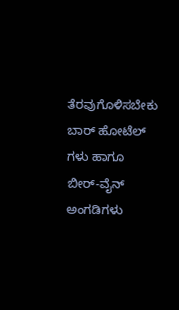ತೆರವುಗೊಳಿಸಬೇಕು ಬಾರ್ ಹೋಟೆಲ್ ಗಳು ಹಾಗೂ ಬೀರ್-ವೈನ್ ಅಂಗಡಿಗಳು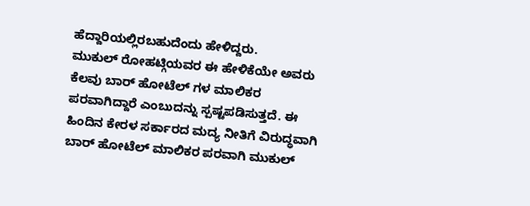ಹೆದ್ದಾರಿಯಲ್ಲಿರಬಹುದೆಂದು ಹೇಳಿದ್ದರು.
ಮುಕುಲ್ ರೋಹಟ್ಗಿಯವರ ಈ ಹೇಳಿಕೆಯೇ ಅವರು ಕೆಲವು ಬಾರ್ ಹೋಟೆಲ್ ಗಳ ಮಾಲಿಕರ ಪರವಾಗಿದ್ದಾರೆ ಎಂಬುದನ್ನು ಸ್ಪಷ್ಟಪಡಿಸುತ್ತದೆ. ಈ ಹಿಂದಿನ ಕೇರಳ ಸರ್ಕಾರದ ಮದ್ಯ ನೀತಿಗೆ ವಿರುದ್ಧವಾಗಿ ಬಾರ್ ಹೋಟೆಲ್ ಮಾಲಿಕರ ಪರವಾಗಿ ಮುಕುಲ್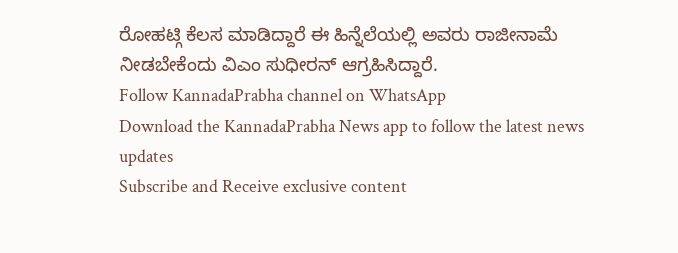ರೋಹಟ್ಗಿ ಕೆಲಸ ಮಾಡಿದ್ದಾರೆ ಈ ಹಿನ್ನೆಲೆಯಲ್ಲಿ ಅವರು ರಾಜೀನಾಮೆ ನೀಡಬೇಕೆಂದು ವಿಎಂ ಸುಧೀರನ್ ಆಗ್ರಹಿಸಿದ್ದಾರೆ.
Follow KannadaPrabha channel on WhatsApp
Download the KannadaPrabha News app to follow the latest news updates
Subscribe and Receive exclusive content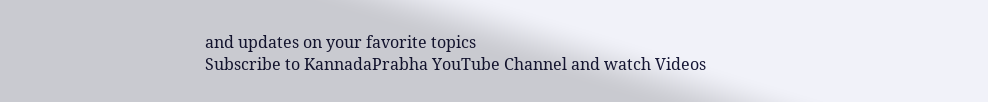and updates on your favorite topics
Subscribe to KannadaPrabha YouTube Channel and watch Videos